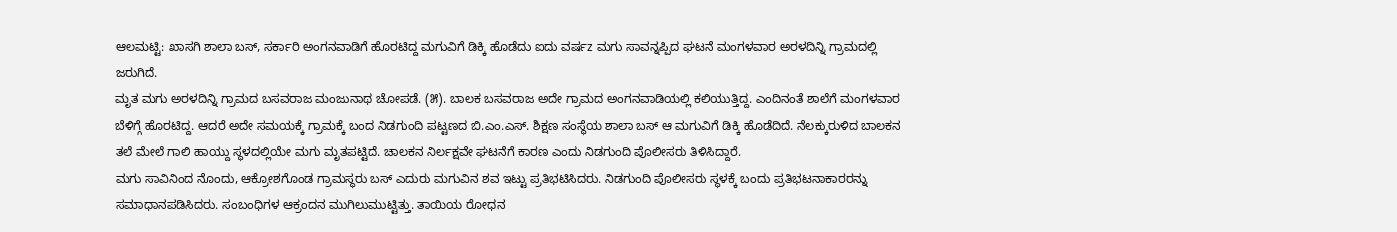ಆಲಮಟ್ಟಿ: ಖಾಸಗಿ ಶಾಲಾ ಬಸ್, ಸರ್ಕಾರಿ ಅಂಗನವಾಡಿಗೆ ಹೊರಟಿದ್ದ ಮಗುವಿಗೆ ಡಿಕ್ಕಿ ಹೊಡೆದು ಐದು ವರ್ಷz ಮಗು ಸಾವನ್ನಪ್ಪಿದ ಘಟನೆ ಮಂಗಳವಾರ ಅರಳದಿನ್ನಿ ಗ್ರಾಮದಲ್ಲಿ ಜರುಗಿದೆ.
ಮೃತ ಮಗು ಅರಳದಿನ್ನಿ ಗ್ರಾಮದ ಬಸವರಾಜ ಮಂಜುನಾಥ ಚೋಪಡೆ. (೫). ಬಾಲಕ ಬಸವರಾಜ ಅದೇ ಗ್ರಾಮದ ಅಂಗನವಾಡಿಯಲ್ಲಿ ಕಲಿಯುತ್ತಿದ್ದ. ಎಂದಿನಂತೆ ಶಾಲೆಗೆ ಮಂಗಳವಾರ ಬೆಳಿಗ್ಗೆ ಹೊರಟಿದ್ದ. ಆದರೆ ಅದೇ ಸಮಯಕ್ಕೆ ಗ್ರಾಮಕ್ಕೆ ಬಂದ ನಿಡಗುಂದಿ ಪಟ್ಟಣದ ಬಿ.ಎಂ.ಎಸ್. ಶಿಕ್ಷಣ ಸಂಸ್ಥೆಯ ಶಾಲಾ ಬಸ್ ಆ ಮಗುವಿಗೆ ಡಿಕ್ಕಿ ಹೊಡೆದಿದೆ. ನೆಲಕ್ಕುರುಳಿದ ಬಾಲಕನ ತಲೆ ಮೇಲೆ ಗಾಲಿ ಹಾಯ್ದು ಸ್ಥಳದಲ್ಲಿಯೇ ಮಗು ಮೃತಪಟ್ಟಿದೆ. ಚಾಲಕನ ನಿರ್ಲಕ್ಷವೇ ಘಟನೆಗೆ ಕಾರಣ ಎಂದು ನಿಡಗುಂದಿ ಪೊಲೀಸರು ತಿಳಿಸಿದ್ದಾರೆ.
ಮಗು ಸಾವಿನಿಂದ ನೊಂದು, ಆಕ್ರೋಶಗೊಂಡ ಗ್ರಾಮಸ್ಥರು ಬಸ್ ಎದುರು ಮಗುವಿನ ಶವ ಇಟ್ಟು ಪ್ರತಿಭಟಿಸಿದರು. ನಿಡಗುಂದಿ ಪೊಲೀಸರು ಸ್ಥಳಕ್ಕೆ ಬಂದು ಪ್ರತಿಭಟನಾಕಾರರನ್ನು ಸಮಾಧಾನಪಡಿಸಿದರು. ಸಂಬಂಧಿಗಳ ಆಕ್ರಂದನ ಮುಗಿಲುಮುಟ್ಟಿತ್ತು. ತಾಯಿಯ ರೋಧನ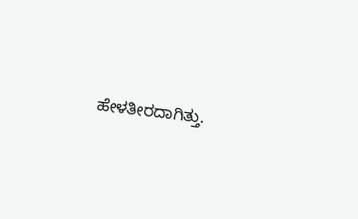ಹೇಳತೀರದಾಗಿತ್ತು.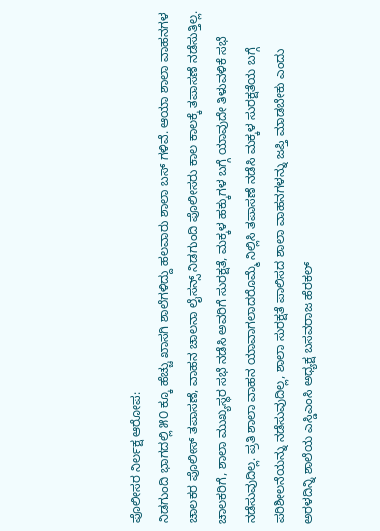ಪೊಲೀಸರ ನಿರ್ಲಕ್ಷ ಆರೋಪ:
ನಿಡಗುಂದಿ ಭಾಗದಲ್ಲಿ ೫೦ ಕ್ಕೂ ಹೆಚ್ಚು ಖಾಸಗಿ ಶಾಲೆಗಳಿದ್ದು ಹಲವಾರು ಶಾಲಾ ಬಸ್ ಗಳಿವೆ. ಆಯಾ ಶಾಲಾ ವಾಹನಗಳ ಚಾಲಕರ ಪೊಲೀಸ್ ತಪಾಸಣೆ, ವಾಹನ ಚಾಲನಾ ಲೈಸನ್ಸ್ ನಿಡಗುಂದಿ ಪೊಲೀಸರು ಕಾಲ ಕಾಲಕ್ಕೆ ತಪಾಸಣೆ ನಡೆಸುತ್ತಿಲ್ಲ. ಚಾಲಕರಿಗೆ, ಶಾಲಾ ಮುಖ್ಯಸ್ಥರ ಸಭೆ ನಡೆಸಿ ಅವರಿಗೆ ಸುರಕ್ಷತೆ, ಮಕ್ಕಳ ಹಕ್ಕುಗಳ ಬಗ್ಗೆ ಯಾವುದೇ ತಿಳುವಳಿಕೆ ಸಭೆ ನಡೆಸುವುದಿಲ್ಲ. ಪ್ರತಿ ಶಾಲಾ ವಾಹನ ಯಾವಾಗಲಾದರೊಮ್ಮೆ ನಿಲ್ಲಿಸಿ ತಪಾಸಣೆ ನಡೆಸಿ ಮಕ್ಕಳ ಸುರಕ್ಷತೆಯ ಬಗ್ಗೆ ಪರಿಶೀಲನೆಯನ್ನು ನಡೆಸುವುದಿಲ್ಲ, ಶಾಲಾ ಸುರಕ್ಷತೆ ಪಾಲಿಸದ ಶಾಲಾ ವಾಹನಗಳನ್ನು ಜಪ್ತಿ ಮಾಡಬೇಕು ಎಂದು ಅರಳದಿನ್ನಿ ಶಾಲೆಯ ಎಸ್ಡಿಎಂಸಿ ಅಧ್ಯಕ್ಷ ಬಸವರಾಜ ಹೆರಕಲ್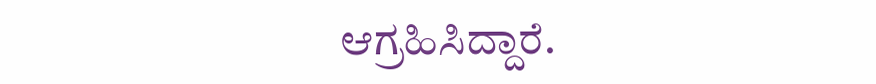ಆಗ್ರಹಿಸಿದ್ದಾರೆ.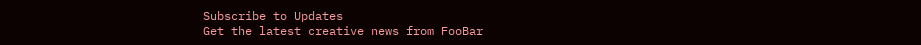Subscribe to Updates
Get the latest creative news from FooBar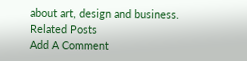about art, design and business.
Related Posts
Add A Comment